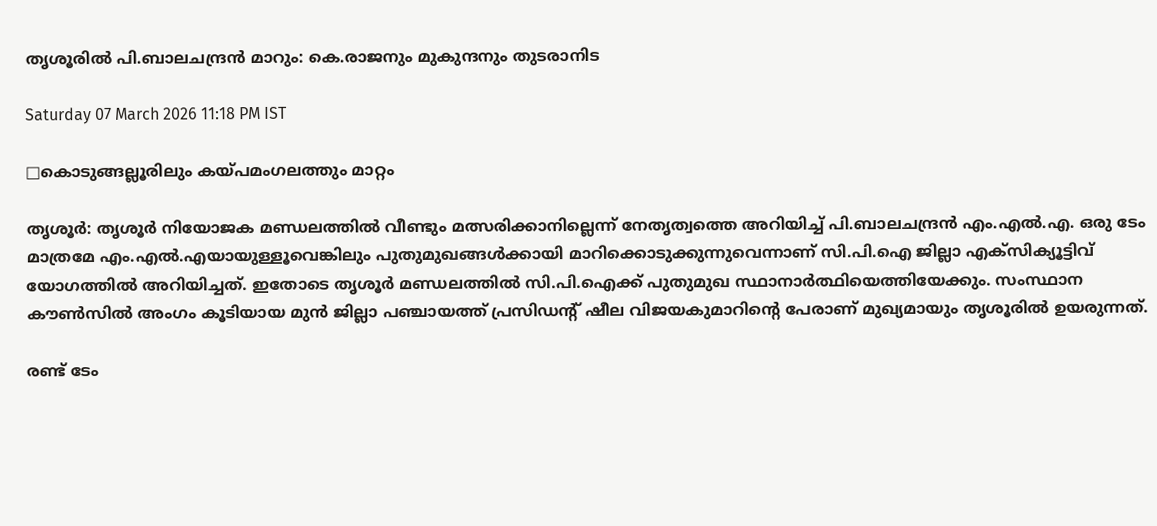തൃശൂരിൽ പി.ബാലചന്ദ്രൻ മാറും: കെ.രാജനും മുകുന്ദനും തുടരാനിട

Saturday 07 March 2026 11:18 PM IST

□കൊടുങ്ങല്ലൂരിലും കയ്പമംഗലത്തും മാറ്റം

തൃശൂർ: തൃശൂർ നിയോജക മണ്ഡലത്തിൽ വീണ്ടും മത്സരിക്കാനില്ലെന്ന് നേതൃത്വത്തെ അറിയിച്ച് പി.ബാലചന്ദ്രൻ എം.എൽ.എ. ഒരു ടേം മാത്രമേ എം.എൽ.എയായുള്ളൂവെങ്കിലും പുതുമുഖങ്ങൾക്കായി മാറിക്കൊടുക്കുന്നുവെന്നാണ് സി.പി.ഐ ജില്ലാ എക്‌സിക്യൂട്ടിവ് യോഗത്തിൽ അറിയിച്ചത്. ഇതോടെ തൃശൂർ മണ്ഡലത്തിൽ സി.പി.ഐക്ക് പുതുമുഖ സ്ഥാനാർത്ഥിയെത്തിയേക്കും. സംസ്ഥാന കൗൺസിൽ അംഗം കൂടിയായ മുൻ ജില്ലാ പഞ്ചായത്ത് പ്രസിഡന്റ് ഷീല വിജയകുമാറിന്റെ പേരാണ് മുഖ്യമായും തൃശൂരിൽ ഉയരുന്നത്.

രണ്ട് ടേം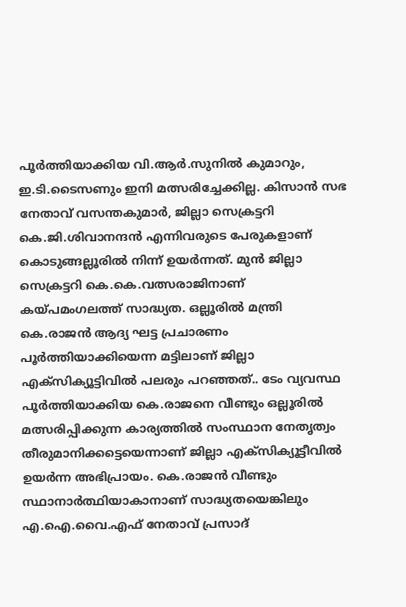പൂർത്തിയാക്കിയ വി.ആർ.സുനിൽ കുമാറും, ഇ.ടി.ടൈസണും ഇനി മത്സരിച്ചേക്കില്ല. കിസാൻ സഭ നേതാവ് വസന്തകുമാർ, ജില്ലാ സെക്രട്ടറി കെ.ജി.ശിവാനന്ദൻ എന്നിവരുടെ പേരുകളാണ് കൊടുങ്ങല്ലൂരിൽ നിന്ന് ഉയർന്നത്. മുൻ ജില്ലാ സെക്രട്ടറി കെ.കെ.വത്സരാജിനാണ് കയ്പമംഗലത്ത് സാദ്ധ്യത. ഒല്ലൂരിൽ മന്ത്രി കെ.രാജൻ ആദ്യ ഘട്ട പ്രചാരണം പൂർത്തിയാക്കിയെന്ന മട്ടിലാണ് ജില്ലാ എക്‌സിക്യൂട്ടിവിൽ പലരും പറഞ്ഞത്.. ടേം വ്യവസ്ഥ പൂർത്തിയാക്കിയ കെ.രാജനെ വീണ്ടും ഒല്ലൂരിൽ മത്സരിപ്പിക്കുന്ന കാര്യത്തിൽ സംസ്ഥാന നേതൃത്വം തീരുമാനിക്കട്ടെയെന്നാണ് ജില്ലാ എക്‌സിക്യൂട്ടീവിൽ ഉയർന്ന അഭിപ്രായം. കെ.രാജൻ വീണ്ടും സ്ഥാനാർത്ഥിയാകാനാണ് സാദ്ധ്യതയെങ്കിലും എ.ഐ.വൈ.എഫ് നേതാവ് പ്രസാദ്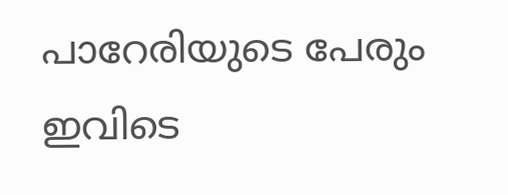പാറേരിയുടെ പേരും ഇവിടെ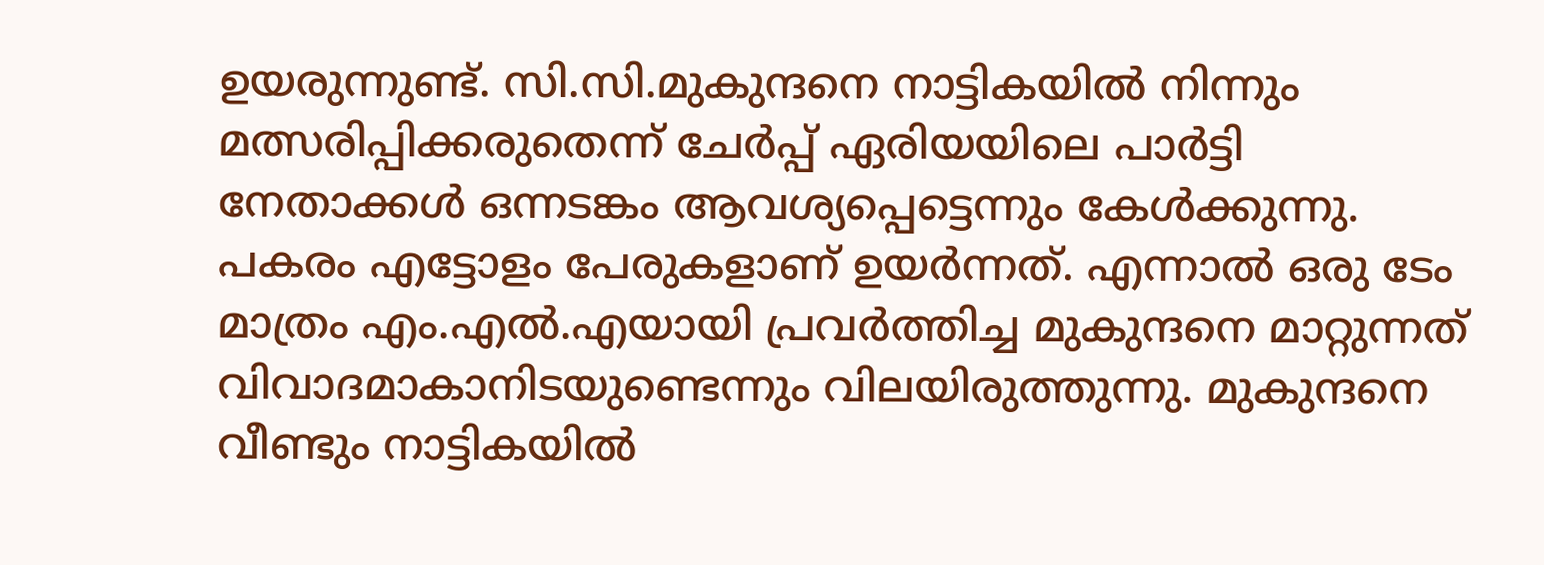ഉയരുന്നുണ്ട്. സി.സി.മുകുന്ദനെ നാട്ടികയിൽ നിന്നും മത്സരിപ്പിക്കരുതെന്ന് ചേർപ്പ് ഏരിയയിലെ പാർട്ടി നേതാക്കൾ ഒന്നടങ്കം ആവശ്യപ്പെട്ടെന്നും കേൾക്കുന്നു. പകരം എട്ടോളം പേരുകളാണ് ഉയർന്നത്. എന്നാൽ ഒരു ടേം മാത്രം എം.എൽ.എയായി പ്രവർത്തിച്ച മുകുന്ദനെ മാറ്റുന്നത് വിവാദമാകാനിടയുണ്ടെന്നും വിലയിരുത്തുന്നു. മുകുന്ദനെ വീണ്ടും നാട്ടികയിൽ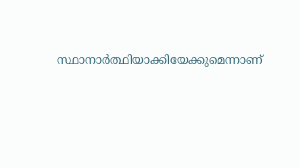സ്ഥാനാർത്ഥിയാക്കിയേക്കുമെന്നാണ്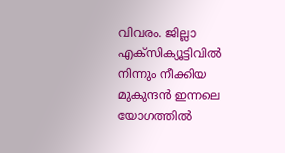വിവരം. ജില്ലാ എക്‌സിക്യൂട്ടിവിൽ നിന്നും നീക്കിയ മുകുന്ദൻ ഇന്നലെ യോഗത്തിൽ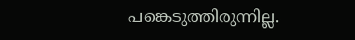പങ്കെടുത്തിരുന്നില്ല.